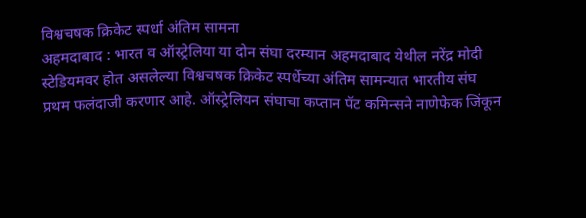विश्वचषक क्रिकेट स्पर्धा अंतिम सामना
अहमदाबाद : भारत व ऑस्ट्रेलिया या दोन संघा दरम्यान अहमदाबाद येथील नरेंद्र मोदी स्टेडियमवर होत असलेल्या विश्वचषक क्रिकेट स्पर्धेच्या अंतिम सामन्यात भारतीय संघ प्रथम फलंदाजी करणार आहे. ऑस्ट्रेलियन संघाचा कप्तान पॅट कमिन्सने नाणेफेक जिंकून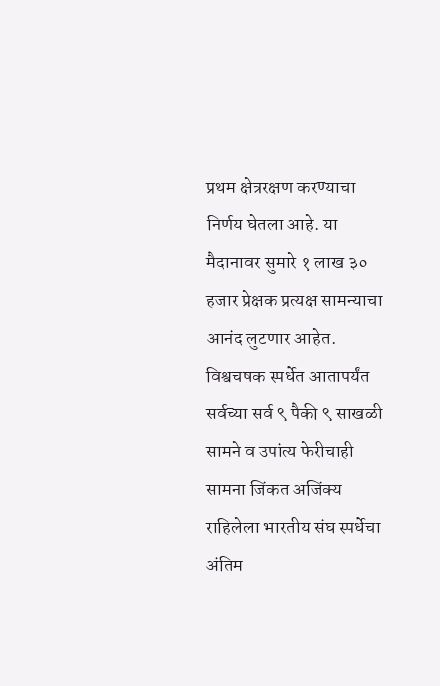प्रथम क्षेत्ररक्षण करण्याचा निर्णय घेतला आहे. या मैदानावर सुमारे १ लाख ३० हजार प्रेक्षक प्रत्यक्ष सामन्याचा आनंद लुटणार आहेत. विश्वचषक स्पर्धेत आतापर्यंत सर्वच्या सर्व ९ पैकी ९ साखळी सामने व उपांत्य फेरीचाही सामना जिंकत अजिंक्य राहिलेला भारतीय संघ स्पर्धेचा अंतिम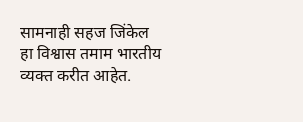सामनाही सहज जिंकेल हा विश्वास तमाम भारतीय व्यक्त करीत आहेत.